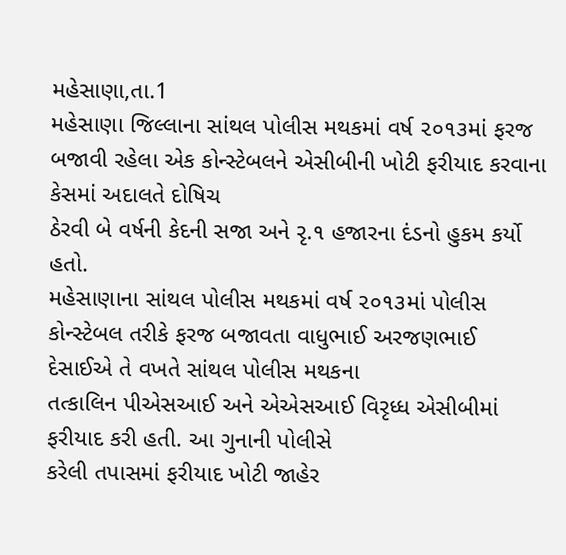મહેસાણા,તા.1
મહેસાણા જિલ્લાના સાંથલ પોલીસ મથકમાં વર્ષ ૨૦૧૩માં ફરજ
બજાવી રહેલા એક કોન્સ્ટેબલને એસીબીની ખોટી ફરીયાદ કરવાના કેસમાં અદાલતે દોષિચ
ઠેરવી બે વર્ષની કેદની સજા અને રૃ.૧ હજારના દંડનો હુકમ કર્યો હતો.
મહેસાણાના સાંથલ પોલીસ મથકમાં વર્ષ ૨૦૧૩માં પોલીસ
કોન્સ્ટેબલ તરીકે ફરજ બજાવતા વાધુભાઈ અરજણભાઈ દેસાઈએ તે વખતે સાંથલ પોલીસ મથકના
તત્કાલિન પીએસઆઈ અને એએસઆઈ વિરૃધ્ધ એસીબીમાં ફરીયાદ કરી હતી. આ ગુનાની પોલીસે
કરેલી તપાસમાં ફરીયાદ ખોટી જાહેર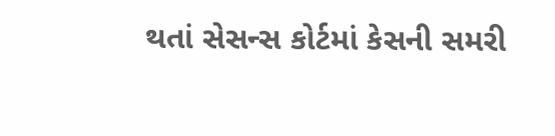થતાં સેસન્સ કોર્ટમાં કેસની સમરી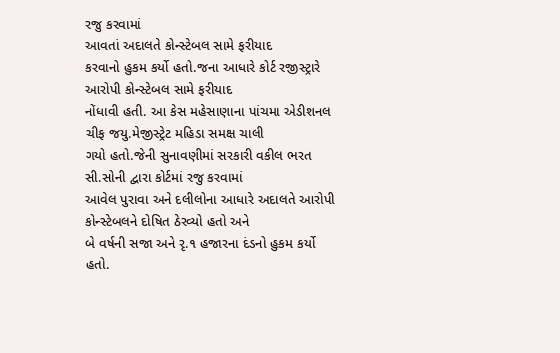રજુ કરવામાં
આવતાં અદાલતે કોન્સ્ટેબલ સામે ફરીયાદ
કરવાનો હુકમ કર્યો હતો.જના આધારે કોર્ટ રજીસ્ટ્રારે આરોપી કોન્સ્ટેબલ સામે ફરીયાદ
નોંધાવી હતી. આ કેસ મહેસાણાના પાંચમા એડીશનલ ચીફ જયુ.મેજીસ્ટ્રેટ મહિડા સમક્ષ ચાલી
ગયો હતો.જેની સુનાવણીમાં સરકારી વકીલ ભરત સી.સોની દ્વારા કોર્ટમાં રજુ કરવામાં
આવેલ પુરાવા અને દલીલોના આધારે અદાલતે આરોપી કોન્સ્ટેબલને દોષિત ઠેરવ્યો હતો અને
બે વર્ષની સજા અને રૃ.૧ હજારના દંડનો હુકમ કર્યો હતો.